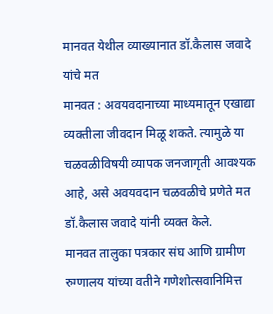मानवत येथील व्याख्यानात डॉ.कैलास जवादे यांचे मत
मानवत : अवयवदानाच्या माध्यमातून एखाद्या व्यक्तीला जीवदान मिळू शकते. त्यामुळे या चळवळीविषयी व्यापक जनजागृती आवश्यक आहे, असे अवयवदान चळवळीचे प्रणेते मत डॉ.कैलास जवादे यांनी व्यक्त केले.
मानवत तालुका पत्रकार संघ आणि ग्रामीण रुग्णालय यांच्या वतीने गणेशोत्सवानिमित्त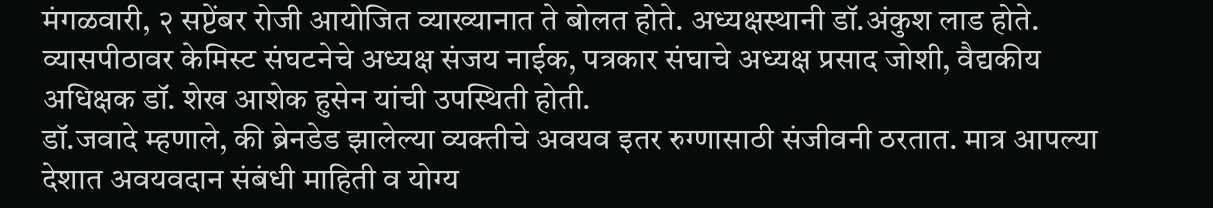मंगळवारी, २ सप्टेंबर रोजी आयोजित व्याख्यानात ते बोलत होते. अध्यक्षस्थानी डॉ.अंकुश लाड होते. व्यासपीठावर केमिस्ट संघटनेचे अध्यक्ष संजय नाईक, पत्रकार संघाचे अध्यक्ष प्रसाद जोशी, वैद्यकीय अधिक्षक डॉ. शेख आशेक हुसेन यांची उपस्थिती होती.
डॉ.जवादे म्हणाले, की ब्रेनडेड झालेल्या व्यक्तीचे अवयव इतर रुग्णासाठी संजीवनी ठरतात. मात्र आपल्या देशात अवयवदान संबंधी माहिती व योग्य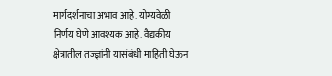मार्गदर्शनाचा अभाव आहे. योग्यवेळी निर्णय घेणे आवश्यक आहे. वैद्यकीय क्षेत्रातील तज्ज्ञांनी यासंबंधी माहिती घेऊन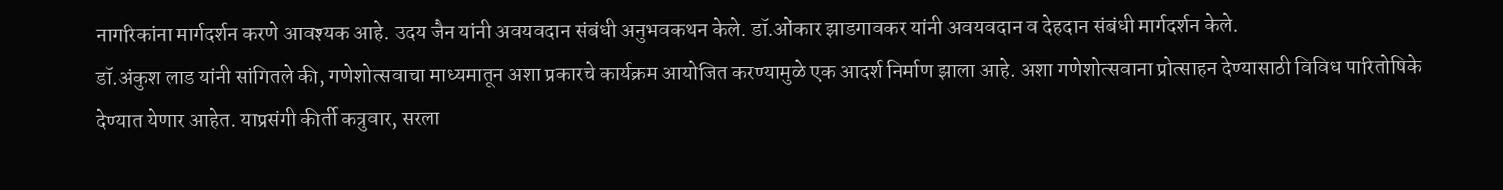नागरिकांना मार्गदर्शन करणे आवश्यक आहे. उदय जैन यांनी अवयवदान संबंधी अनुभवकथन केले. डॉ.ओंकार झाडगावकर यांनी अवयवदान व देहदान संबंधी मार्गदर्शन केले.
डॉ.अंकुश लाड यांनी सांगितले की, गणेशोत्सवाचा माध्यमातून अशा प्रकारचे कार्यक्रम आयोजित करण्यामुळे एक आदर्श निर्माण झाला आहे. अशा गणेशोत्सवाना प्रोत्साहन देण्यासाठी विविध पारितोषिके देण्यात येणार आहेत. याप्रसंगी कीर्ती कत्रुवार, सरला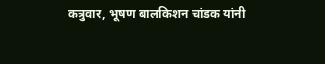कत्रुवार, भूषण बालकिशन चांडक यांनी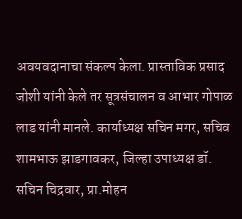अवयवदानाचा संकल्प केला. प्रास्ताविक प्रसाद जोशी यांनी केले तर सूत्रसंचालन व आभार गोपाळ लाड यांनी मानले. कार्याध्यक्ष सचिन मगर, सचिव शामभाऊ झाडगावकर, जिल्हा उपाध्यक्ष डॉ. सचिन चिद्रवार, प्रा.मोहन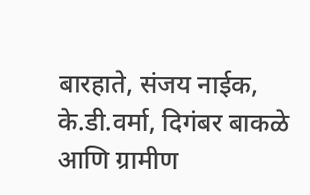बारहाते, संजय नाईक, के.डी.वर्मा, दिगंबर बाकळे आणि ग्रामीण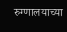रुग्णालयाच्या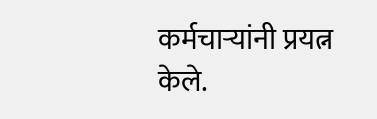कर्मचाऱ्यांनी प्रयत्न केले.